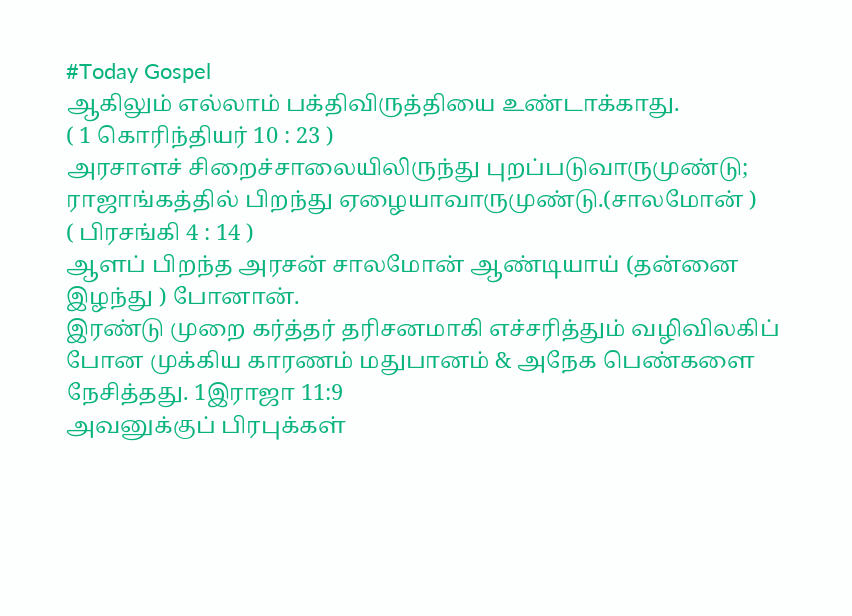#Today Gospel
ஆகிலும் எல்லாம் பக்திவிருத்தியை உண்டாக்காது.
( 1 கொரிந்தியர் 10 : 23 )
அரசாளச் சிறைச்சாலையிலிருந்து புறப்படுவாருமுண்டு;
ராஜாங்கத்தில் பிறந்து ஏழையாவாருமுண்டு.(சாலமோன் )
( பிரசங்கி 4 : 14 )
ஆளப் பிறந்த அரசன் சாலமோன் ஆண்டியாய் (தன்னை இழந்து ) போனான்.
இரண்டு முறை கர்த்தர் தரிசனமாகி எச்சரித்தும் வழிவிலகிப் போன முக்கிய காரணம் மதுபானம் & அநேக பெண்களை நேசித்தது. 1இராஜா 11:9
அவனுக்குப் பிரபுக்கள்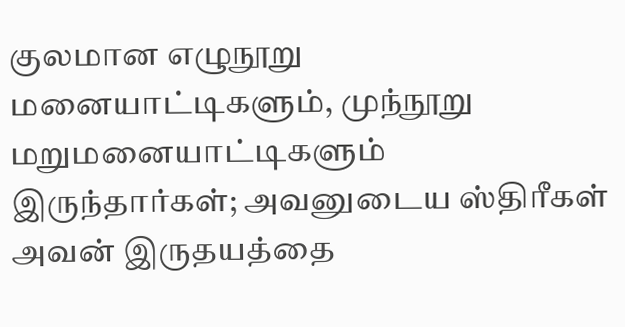குலமான எழுநூறு மனையாட்டிகளும், முந்நூறு மறுமனையாட்டிகளும் இருந்தார்கள்; அவனுடைய ஸ்திரீகள் அவன் இருதயத்தை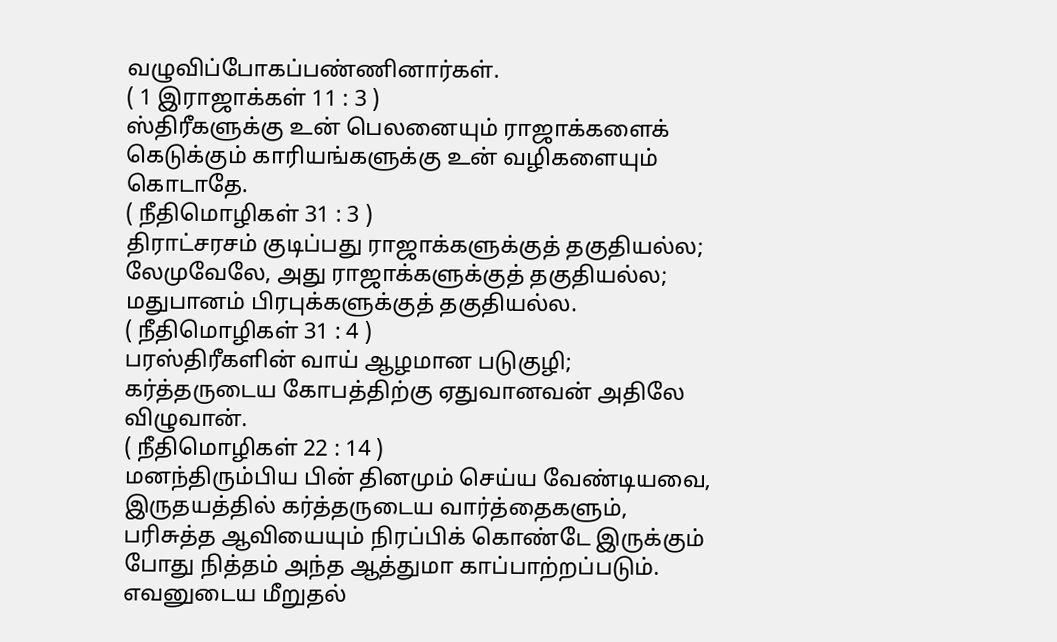வழுவிப்போகப்பண்ணினார்கள்.
( 1 இராஜாக்கள் 11 : 3 )
ஸ்திரீகளுக்கு உன் பெலனையும் ராஜாக்களைக் கெடுக்கும் காரியங்களுக்கு உன் வழிகளையும் கொடாதே.
( நீதிமொழிகள் 31 : 3 )
திராட்சரசம் குடிப்பது ராஜாக்களுக்குத் தகுதியல்ல; லேமுவேலே, அது ராஜாக்களுக்குத் தகுதியல்ல; மதுபானம் பிரபுக்களுக்குத் தகுதியல்ல.
( நீதிமொழிகள் 31 : 4 )
பரஸ்திரீகளின் வாய் ஆழமான படுகுழி; கர்த்தருடைய கோபத்திற்கு ஏதுவானவன் அதிலே விழுவான்.
( நீதிமொழிகள் 22 : 14 )
மனந்திரும்பிய பின் தினமும் செய்ய வேண்டியவை, இருதயத்தில் கர்த்தருடைய வார்த்தைகளும், பரிசுத்த ஆவியையும் நிரப்பிக் கொண்டே இருக்கும் போது நித்தம் அந்த ஆத்துமா காப்பாற்றப்படும்.
எவனுடைய மீறுதல்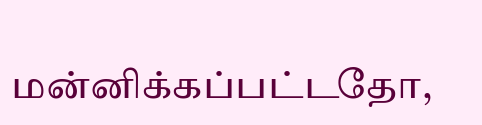மன்னிக்கப்பட்டதோ,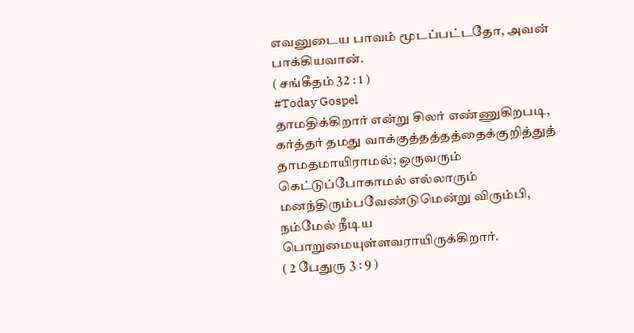எவனுடைய பாவம் மூடப்பட்டதோ, அவன் பாக்கியவான்.
( சங்கீதம் 32 : 1 )
#Today Gospel
தாமதிக்கிறார் என்று சிலர் எண்ணுகிறபடி, கர்த்தர் தமது வாக்குத்தத்தத்தைக்குறித்துத் தாமதமாயிராமல்; ஒருவரும் கெட்டுப்போகாமல் எல்லாரும் மனந்திரும்பவேண்டுமென்று விரும்பி, நம்மேல் நீடிய பொறுமையுள்ளவராயிருக்கிறார்.
( 2 பேதுரு 3 : 9 )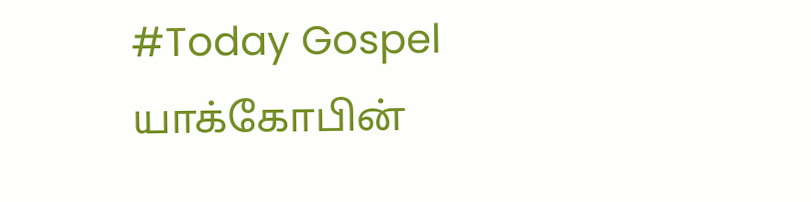#Today Gospel
யாக்கோபின்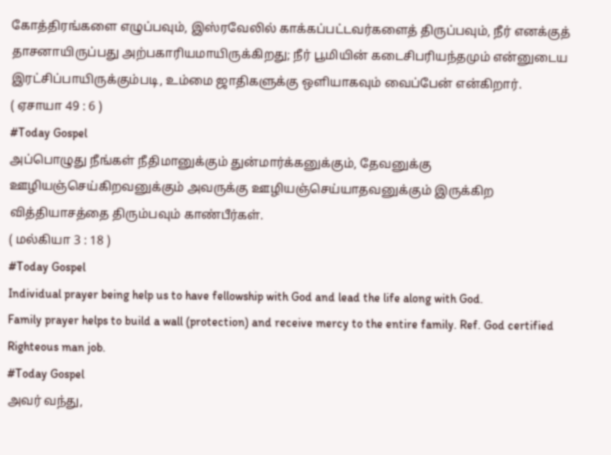கோத்திரங்களை எழுப்பவும், இஸ்ரவேலில் காக்கப்பட்டவர்களைத் திருப்பவும், நீர் எனக்குத் தாசனாயிருப்பது அற்பகாரியமாயிருக்கிறது; நீர் பூமியின் கடைசிபரியந்தமும் என்னுடைய இரட்சிப்பாயிருக்கும்படி, உம்மை ஜாதிகளுக்கு ஒளியாகவும் வைப்பேன் என்கிறார்.
( ஏசாயா 49 : 6 )
#Today Gospel
அப்பொழுது நீங்கள் நீதிமானுக்கும் துன்மார்க்கனுக்கும், தேவனுக்கு ஊழியஞ்செய்கிறவனுக்கும் அவருக்கு ஊழியஞ்செய்யாதவனுக்கும் இருக்கிற வித்தியாசத்தை திரும்பவும் காண்பீர்கள்.
( மல்கியா 3 : 18 )
#Today Gospel
Individual prayer being help us to have fellowship with God and lead the life along with God.
Family prayer helps to build a wall (protection) and receive mercy to the entire family. Ref. God certified Righteous man job.
#Today Gospel
அவர் வந்து,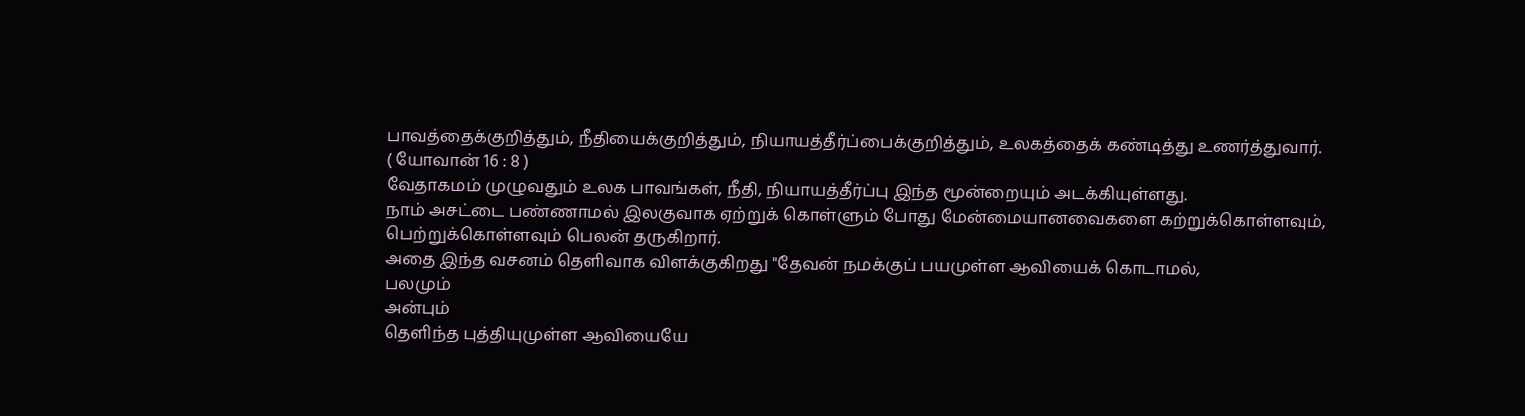பாவத்தைக்குறித்தும், நீதியைக்குறித்தும், நியாயத்தீர்ப்பைக்குறித்தும், உலகத்தைக் கண்டித்து உணர்த்துவார்.
( யோவான் 16 : 8 )
வேதாகமம் முழுவதும் உலக பாவங்கள், நீதி, நியாயத்தீர்ப்பு இந்த மூன்றையும் அடக்கியுள்ளது.
நாம் அசட்டை பண்ணாமல் இலகுவாக ஏற்றுக் கொள்ளும் போது மேன்மையானவைகளை கற்றுக்கொள்ளவும், பெற்றுக்கொள்ளவும் பெலன் தருகிறார்.
அதை இந்த வசனம் தெளிவாக விளக்குகிறது "தேவன் நமக்குப் பயமுள்ள ஆவியைக் கொடாமல்,
பலமும்
அன்பும்
தெளிந்த புத்தியுமுள்ள ஆவியையே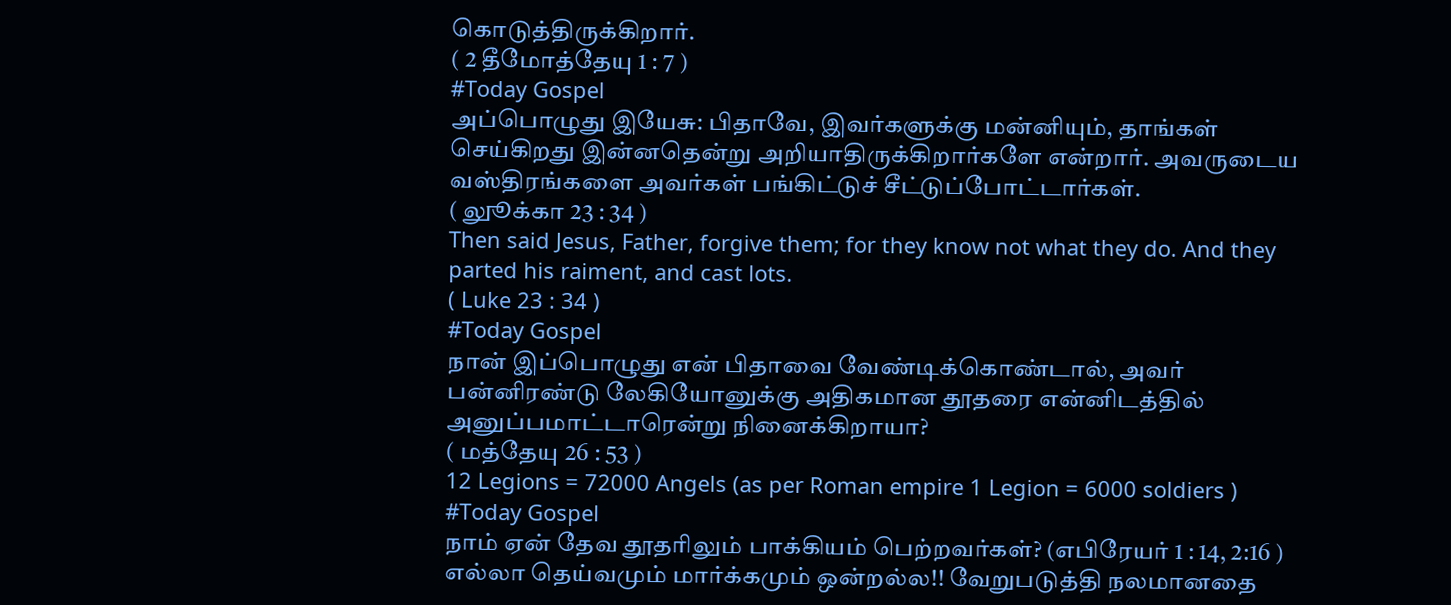கொடுத்திருக்கிறார்.
( 2 தீமோத்தேயு 1 : 7 )
#Today Gospel
அப்பொழுது இயேசு: பிதாவே, இவர்களுக்கு மன்னியும், தாங்கள் செய்கிறது இன்னதென்று அறியாதிருக்கிறார்களே என்றார். அவருடைய வஸ்திரங்களை அவர்கள் பங்கிட்டுச் சீட்டுப்போட்டார்கள்.
( லுூக்கா 23 : 34 )
Then said Jesus, Father, forgive them; for they know not what they do. And they parted his raiment, and cast lots.
( Luke 23 : 34 )
#Today Gospel
நான் இப்பொழுது என் பிதாவை வேண்டிக்கொண்டால், அவர் பன்னிரண்டு லேகியோனுக்கு அதிகமான தூதரை என்னிடத்தில் அனுப்பமாட்டாரென்று நினைக்கிறாயா?
( மத்தேயு 26 : 53 )
12 Legions = 72000 Angels (as per Roman empire 1 Legion = 6000 soldiers )
#Today Gospel
நாம் ஏன் தேவ தூதரிலும் பாக்கியம் பெற்றவர்கள்? (எபிரேயர் 1 : 14, 2:16 )
எல்லா தெய்வமும் மார்க்கமும் ஒன்றல்ல!! வேறுபடுத்தி நலமானதை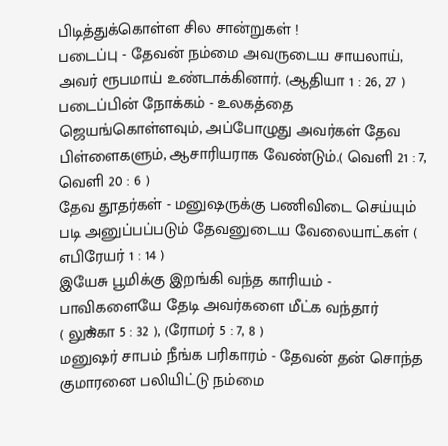பிடித்துக்கொள்ள சில சான்றுகள் !
படைப்பு - தேவன் நம்மை அவருடைய சாயலாய், அவர் ரூபமாய் உண்டாக்கினார். (ஆதியா 1 : 26, 27 )
படைப்பின் நோக்கம் - உலகத்தை ஜெயங்கொள்ளவும், அப்போழுது அவர்கள் தேவ பிள்ளைகளும், ஆசாரியராக வேண்டும்.( வெளி 21 : 7, வெளி 20 : 6 )
தேவ தூதர்கள் - மனுஷருக்கு பணிவிடை செய்யும் படி அனுப்பப்படும் தேவனுடைய வேலையாட்கள் ( எபிரேயர் 1 : 14 )
இயேசு பூமிக்கு இறங்கி வந்த காரியம் - பாவிகளையே தேடி அவர்களை மீட்க வந்தார்
( லுூக்கா 5 : 32 ), (ரோமர் 5 : 7, 8 )
மனுஷர் சாபம் நீங்க பரிகாரம் - தேவன் தன் சொந்த குமாரனை பலியிட்டு நம்மை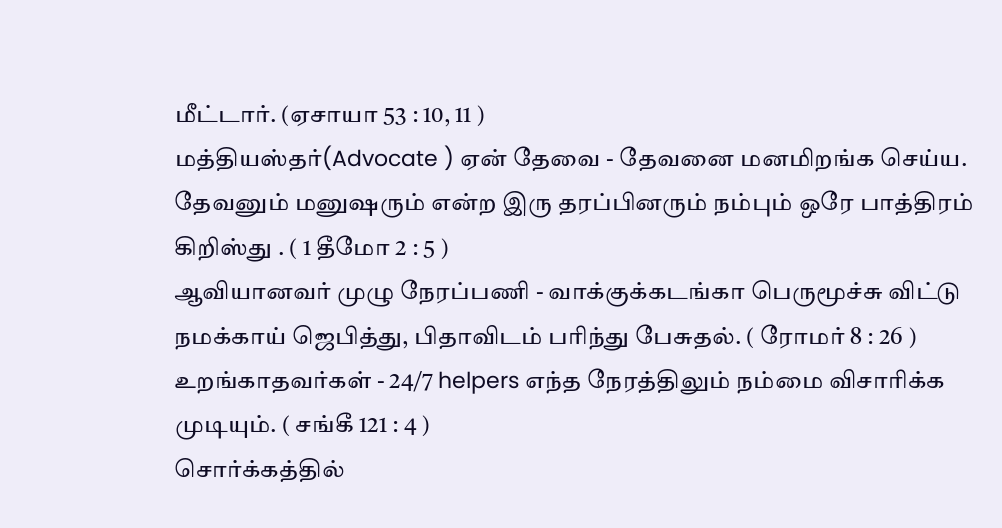மீட்டார். (ஏசாயா 53 : 10, 11 )
மத்தியஸ்தர்(Advocate ) ஏன் தேவை - தேவனை மனமிறங்க செய்ய. தேவனும் மனுஷரும் என்ற இரு தரப்பினரும் நம்பும் ஒரே பாத்திரம் கிறிஸ்து . ( 1 தீமோ 2 : 5 )
ஆவியானவர் முழு நேரப்பணி - வாக்குக்கடங்கா பெருமூச்சு விட்டு நமக்காய் ஜெபித்து, பிதாவிடம் பரிந்து பேசுதல். ( ரோமர் 8 : 26 )
உறங்காதவர்கள் - 24/7 helpers எந்த நேரத்திலும் நம்மை விசாரிக்க முடியும். ( சங்கீ 121 : 4 )
சொர்க்கத்தில்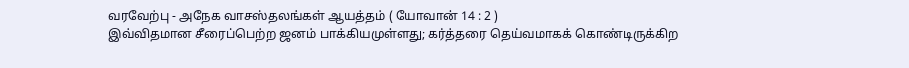வரவேற்பு - அநேக வாசஸ்தலங்கள் ஆயத்தம் ( யோவான் 14 : 2 )
இவ்விதமான சீரைப்பெற்ற ஜனம் பாக்கியமுள்ளது; கர்த்தரை தெய்வமாகக் கொண்டிருக்கிற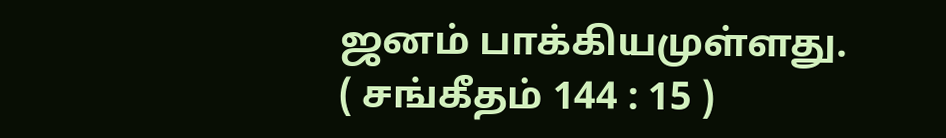ஜனம் பாக்கியமுள்ளது.
( சங்கீதம் 144 : 15 )